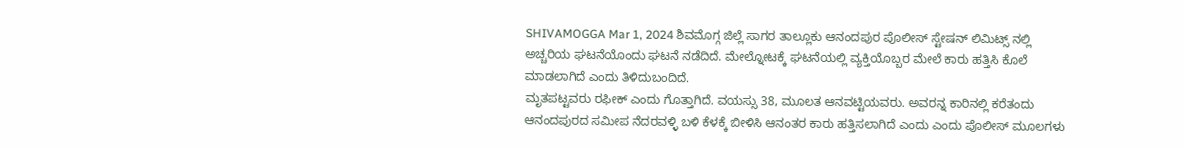SHIVAMOGGA Mar 1, 2024 ಶಿವಮೊಗ್ಗ ಜಿಲ್ಲೆ ಸಾಗರ ತಾಲ್ಲೂಕು ಆನಂದಪುರ ಪೊಲೀಸ್ ಸ್ಟೇಷನ್ ಲಿಮಿಟ್ಸ್ ನಲ್ಲಿ ಅಚ್ಚರಿಯ ಘಟನೆಯೊಂದು ಘಟನೆ ನಡೆದಿದೆ. ಮೇಲ್ನೋಟಕ್ಕೆ ಘಟನೆಯಲ್ಲಿ ವ್ಯಕ್ತಿಯೊಬ್ಬರ ಮೇಲೆ ಕಾರು ಹತ್ತಿಸಿ ಕೊಲೆ ಮಾಡಲಾಗಿದೆ ಎಂದು ತಿಳಿದುಬಂದಿದೆ.
ಮೃತಪಟ್ಟವರು ರಫೀಕ್ ಎಂದು ಗೊತ್ತಾಗಿದೆ. ವಯಸ್ಸು 38, ಮೂಲತ ಆನವಟ್ಟಿಯವರು. ಅವರನ್ನ ಕಾರಿನಲ್ಲಿ ಕರೆತಂದು ಆನಂದಪುರದ ಸಮೀಪ ನೆದರವಳ್ಳಿ ಬಳಿ ಕೆಳಕ್ಕೆ ಬೀಳಿಸಿ ಆನಂತರ ಕಾರು ಹತ್ತಿಸಲಾಗಿದೆ ಎಂದು ಎಂದು ಪೊಲೀಸ್ ಮೂಲಗಳು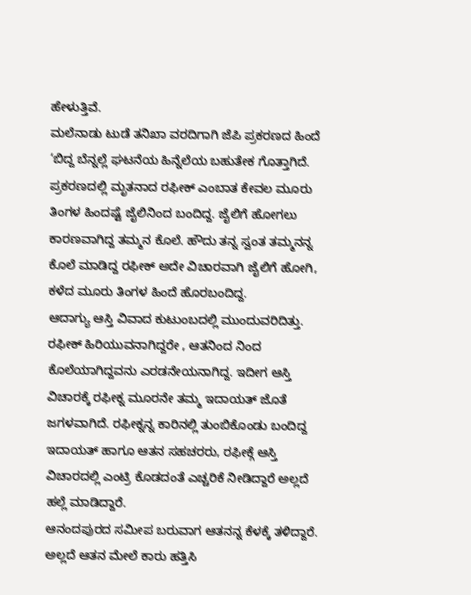ಹೇಳುತ್ತಿವೆ.
ಮಲೆನಾಡು ಟುಡೆ ತನಿಖಾ ವರದಿಗಾಗಿ ಜೆಪಿ ಪ್ರಕರಣದ ಹಿಂದೆ ‘ಬಿದ್ದ ಬೆನ್ನಲ್ಲೆ ಘಟನೆಯ ಹಿನ್ನೆಲೆಯ ಬಹುತೇಕ ಗೊತ್ತಾಗಿದೆ. ಪ್ರಕರಣದಲ್ಲಿ ಮೃತನಾದ ರಫೀಕ್ ಎಂಬಾತ ಕೇವಲ ಮೂರು ತಿಂಗಳ ಹಿಂದಷ್ಟೆ ಜೈಲಿನಿಂದ ಬಂದಿದ್ದ. ಜೈಲಿಗೆ ಹೋಗಲು ಕಾರಣವಾಗಿದ್ದ ತಮ್ಮನ ಕೊಲೆ. ಹೌದು ತನ್ನ ಸ್ವಂತ ತಮ್ಮನನ್ನ ಕೊಲೆ ಮಾಡಿದ್ದ ರಫೀಕ್ ಅದೇ ವಿಚಾರವಾಗಿ ಜೈಲಿಗೆ ಹೋಗಿ, ಕಳೆದ ಮೂರು ತಿಂಗಳ ಹಿಂದೆ ಹೊರಬಂದಿದ್ದ.
ಆದಾಗ್ಯು ಆಸ್ತಿ ವಿವಾದ ಕುಟುಂಬದಲ್ಲಿ ಮುಂದುವರಿದಿತ್ತು. ರಫೀಕ್ ಹಿರಿಯುವನಾಗಿದ್ದರೇ , ಆತನಿಂದ ನಿಂದ ಕೊಲೆಯಾಗಿದ್ದವನು ಎರಡನೇಯನಾಗಿದ್ದ. ಇದೀಗ ಆಸ್ತಿ ವಿಚಾರಕ್ಕೆ ರಫೀಕ್ನ ಮೂರನೇ ತಮ್ಮ ಇದಾಯತ್ ಜೊತೆ ಜಗಳವಾಗಿದೆ. ರಫೀಕ್ನನ್ನ ಕಾರಿನಲ್ಲಿ ತುಂಬಿಕೊಂಡು ಬಂದಿದ್ದ ಇದಾಯತ್ ಹಾಗೂ ಆತನ ಸಹಚರರು, ರಫೀಕ್ಗೆ ಆಸ್ತಿ ವಿಚಾರದಲ್ಲಿ ಎಂಟ್ರಿ ಕೊಡದಂತೆ ಎಚ್ಚರಿಕೆ ನೀಡಿದ್ದಾರೆ ಅಲ್ಲದೆ ಹಲ್ಲೆ ಮಾಡಿದ್ದಾರೆ.
ಆನಂದಪುರದ ಸಮೀಪ ಬರುವಾಗ ಆತನನ್ನ ಕೆಳಕ್ಕೆ ತಳಿದ್ದಾರೆ. ಅಲ್ಲದೆ ಆತನ ಮೇಲೆ ಕಾರು ಹತ್ತಿಸಿ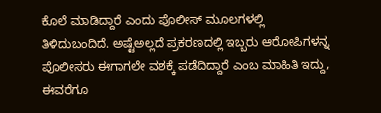ಕೊಲೆ ಮಾಡಿದ್ದಾರೆ ಎಂದು ಪೊಲೀಸ್ ಮೂಲಗಳಲ್ಲಿ ತಿಳಿದುಬಂದಿದೆ. ಅಷ್ಟೆಅಲ್ಲದೆ ಪ್ರಕರಣದಲ್ಲಿ ಇಬ್ಬರು ಆರೋಪಿಗಳನ್ನ ಪೊಲೀಸರು ಈಗಾಗಲೇ ವಶಕ್ಕೆ ಪಡೆದಿದ್ದಾರೆ ಎಂಬ ಮಾಹಿತಿ ಇದ್ದು, ಈವರೆಗೂ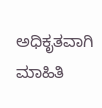ಅಧಿಕೃತವಾಗಿ ಮಾಹಿತಿ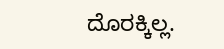ದೊರಕ್ಕಿಲ್ಲ.